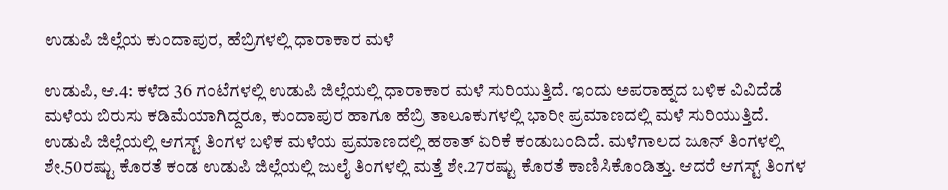ಉಡುಪಿ ಜಿಲ್ಲೆಯ ಕುಂದಾಪುರ, ಹೆಬ್ರಿಗಳಲ್ಲಿ ಧಾರಾಕಾರ ಮಳೆ

ಉಡುಪಿ, ಆ.4: ಕಳೆದ 36 ಗಂಟೆಗಳಲ್ಲಿ ಉಡುಪಿ ಜಿಲ್ಲೆಯಲ್ಲಿ ಧಾರಾಕಾರ ಮಳೆ ಸುರಿಯುತ್ತಿದೆ. ಇಂದು ಅಪರಾಹ್ನದ ಬಳಿಕ ವಿವಿದೆಡೆ ಮಳೆಯ ಬಿರುಸು ಕಡಿಮೆಯಾಗಿದ್ದರೂ, ಕುಂದಾಪುರ ಹಾಗೂ ಹೆಬ್ರಿ ತಾಲೂಕುಗಳಲ್ಲಿ ಭಾರೀ ಪ್ರಮಾಣದಲ್ಲಿ ಮಳೆ ಸುರಿಯುತ್ತಿದೆ.
ಉಡುಪಿ ಜಿಲ್ಲೆಯಲ್ಲಿ ಆಗಸ್ಟ್ ತಿಂಗಳ ಬಳಿಕ ಮಳೆಯ ಪ್ರಮಾಣದಲ್ಲಿ ಹಠಾತ್ ಏರಿಕೆ ಕಂಡುಬಂದಿದೆ. ಮಳೆಗಾಲದ ಜೂನ್ ತಿಂಗಳಲ್ಲಿ ಶೇ.50ರಷ್ಟು ಕೊರತೆ ಕಂಡ ಉಡುಪಿ ಜಿಲ್ಲೆಯಲ್ಲಿ ಜುಲೈ ತಿಂಗಳಲ್ಲಿ ಮತ್ತೆ ಶೇ.27ರಷ್ಟು ಕೊರತೆ ಕಾಣಿಸಿಕೊಂಡಿತ್ತು. ಆದರೆ ಆಗಸ್ಟ್ ತಿಂಗಳ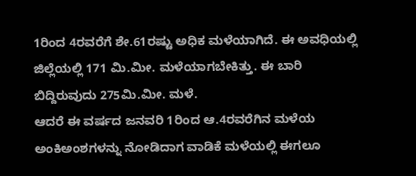1ರಿಂದ 4ರವರೆಗೆ ಶೇ.61ರಷ್ಟು ಅಧಿಕ ಮಳೆಯಾಗಿದೆ. ಈ ಅವಧಿಯಲ್ಲಿ ಜಿಲ್ಲೆಯಲ್ಲಿ 171 ಮಿ.ಮೀ. ಮಳೆಯಾಗಬೇಕಿತ್ತು. ಈ ಬಾರಿ ಬಿದ್ದಿರುವುದು 275ಮಿ.ಮೀ. ಮಳೆ.
ಆದರೆ ಈ ವರ್ಷದ ಜನವರಿ 1ರಿಂದ ಆ.4ರವರೆಗಿನ ಮಳೆಯ ಅಂಕಿಅಂಶಗಳನ್ನು ನೋಡಿದಾಗ ವಾಡಿಕೆ ಮಳೆಯಲ್ಲಿ ಈಗಲೂ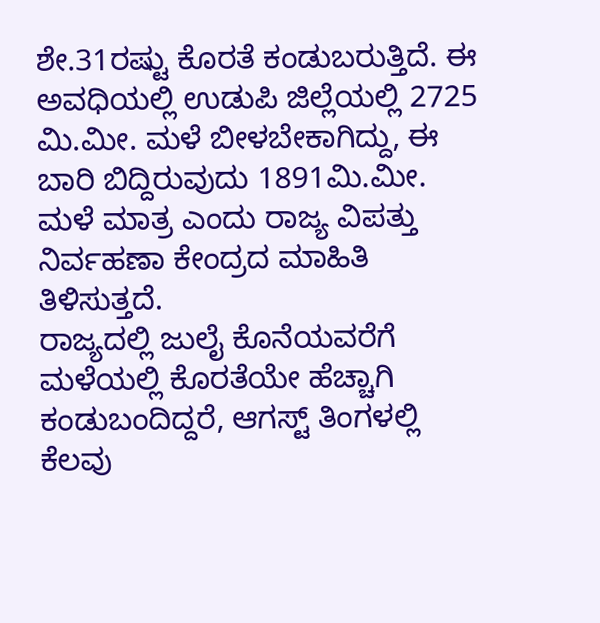ಶೇ.31ರಷ್ಟು ಕೊರತೆ ಕಂಡುಬರುತ್ತಿದೆ. ಈ ಅವಧಿಯಲ್ಲಿ ಉಡುಪಿ ಜಿಲ್ಲೆಯಲ್ಲಿ 2725 ಮಿ.ಮೀ. ಮಳೆ ಬೀಳಬೇಕಾಗಿದ್ದು, ಈ ಬಾರಿ ಬಿದ್ದಿರುವುದು 1891ಮಿ.ಮೀ. ಮಳೆ ಮಾತ್ರ ಎಂದು ರಾಜ್ಯ ವಿಪತ್ತು ನಿರ್ವಹಣಾ ಕೇಂದ್ರದ ಮಾಹಿತಿ ತಿಳಿಸುತ್ತದೆ.
ರಾಜ್ಯದಲ್ಲಿ ಜುಲೈ ಕೊನೆಯವರೆಗೆ ಮಳೆಯಲ್ಲಿ ಕೊರತೆಯೇ ಹೆಚ್ಚಾಗಿ ಕಂಡುಬಂದಿದ್ದರೆ, ಆಗಸ್ಟ್ ತಿಂಗಳಲ್ಲಿ ಕೆಲವು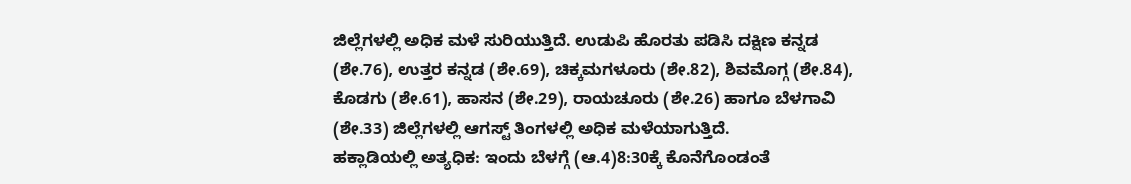ಜಿಲ್ಲೆಗಳಲ್ಲಿ ಅಧಿಕ ಮಳೆ ಸುರಿಯುತ್ತಿದೆ. ಉಡುಪಿ ಹೊರತು ಪಡಿಸಿ ದಕ್ಷಿಣ ಕನ್ನಡ (ಶೇ.76), ಉತ್ತರ ಕನ್ನಡ (ಶೇ.69), ಚಿಕ್ಕಮಗಳೂರು (ಶೇ.82), ಶಿವಮೊಗ್ಗ (ಶೇ.84), ಕೊಡಗು (ಶೇ.61), ಹಾಸನ (ಶೇ.29), ರಾಯಚೂರು (ಶೇ.26) ಹಾಗೂ ಬೆಳಗಾವಿ (ಶೇ.33) ಜಿಲ್ಲೆಗಳಲ್ಲಿ ಆಗಸ್ಟ್ ತಿಂಗಳಲ್ಲಿ ಅಧಿಕ ಮಳೆಯಾಗುತ್ತಿದೆ.
ಹಕ್ಲಾಡಿಯಲ್ಲಿ ಅತ್ಯಧಿಕ: ಇಂದು ಬೆಳಗ್ಗೆ (ಆ.4)8:30ಕ್ಕೆ ಕೊನೆಗೊಂಡಂತೆ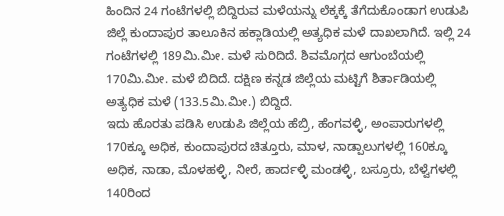ಹಿಂದಿನ 24 ಗಂಟೆಗಳಲ್ಲಿ ಬಿದ್ದಿರುವ ಮಳೆಯನ್ನು ಲೆಕ್ಕಕ್ಕೆ ತೆಗೆದುಕೊಂಡಾಗ ಉಡುಪಿ ಜಿಲ್ಲೆ ಕುಂದಾಪುರ ತಾಲೂಕಿನ ಹಕ್ಲಾಡಿಯಲ್ಲಿ ಅತ್ಯಧಿಕ ಮಳೆ ದಾಖಲಾಗಿದೆ. ಇಲ್ಲಿ 24 ಗಂಟೆಗಳಲ್ಲಿ 189ಮಿ.ಮೀ. ಮಳೆ ಸುರಿದಿದೆ. ಶಿವಮೊಗ್ಗದ ಆಗುಂಬೆಯಲ್ಲಿ 170ಮಿ.ಮೀ. ಮಳೆ ಬಿದಿದೆ. ದಕ್ಷಿಣ ಕನ್ನಡ ಜಿಲ್ಲೆಯ ಮಟ್ಟಿಗೆ ಶಿರ್ತಾಡಿಯಲ್ಲಿ ಅತ್ಯಧಿಕ ಮಳೆ (133.5ಮಿ.ಮೀ.) ಬಿದ್ದಿದೆ.
ಇದು ಹೊರತು ಪಡಿಸಿ ಉಡುಪಿ ಜಿಲ್ಲೆಯ ಹೆಬ್ರಿ, ಹೆಂಗವಳ್ಳಿ, ಅಂಪಾರುಗಳಲ್ಲಿ 170ಕ್ಕೂ ಅಧಿಕ, ಕುಂದಾಪುರದ ಚಿತ್ತೂರು, ಮಾಳ, ನಾಡ್ಪಾಲುಗಳಲ್ಲಿ 160ಕ್ಕೂ ಅಧಿಕ, ನಾಡಾ, ಮೊಳಹಳ್ಳಿ, ನೀರೆ, ಹಾರ್ದಳ್ಳಿ ಮಂಡಳ್ಳಿ, ಬಸ್ರೂರು, ಬೆಳ್ವೆಗಳಲ್ಲಿ 140ರಿಂದ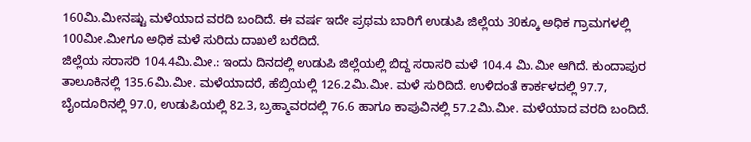160ಮಿ.ಮೀನಷ್ಟು ಮಳೆಯಾದ ವರದಿ ಬಂದಿದೆ. ಈ ವರ್ಷ ಇದೇ ಪ್ರಥಮ ಬಾರಿಗೆ ಉಡುಪಿ ಜಿಲ್ಲೆಯ 30ಕ್ಕೂ ಅಧಿಕ ಗ್ರಾಮಗಳಲ್ಲಿ 100ಮೀ.ಮೀಗೂ ಅಧಿಕ ಮಳೆ ಸುರಿದು ದಾಖಲೆ ಬರೆದಿದೆ.
ಜಿಲ್ಲೆಯ ಸರಾಸರಿ 104.4ಮಿ.ಮೀ.: ಇಂದು ದಿನದಲ್ಲಿ ಉಡುಪಿ ಜಿಲ್ಲೆಯಲ್ಲಿ ಬಿದ್ದ ಸರಾಸರಿ ಮಳೆ 104.4 ಮಿ.ಮೀ ಆಗಿದೆ. ಕುಂದಾಪುರ ತಾಲೂಕಿನಲ್ಲಿ 135.6ಮಿ.ಮೀ. ಮಳೆಯಾದರೆ, ಹೆಬ್ರಿಯಲ್ಲಿ 126.2ಮಿ.ಮೀ. ಮಳೆ ಸುರಿದಿದೆ. ಉಳಿದಂತೆ ಕಾರ್ಕಳದಲ್ಲಿ 97.7, ಬೈಂದೂರಿನಲ್ಲಿ 97.0, ಉಡುಪಿಯಲ್ಲಿ 82.3, ಬ್ರಹ್ಮಾವರದಲ್ಲಿ 76.6 ಹಾಗೂ ಕಾಪುವಿನಲ್ಲಿ 57.2ಮಿ.ಮೀ. ಮಳೆಯಾದ ವರದಿ ಬಂದಿದೆ.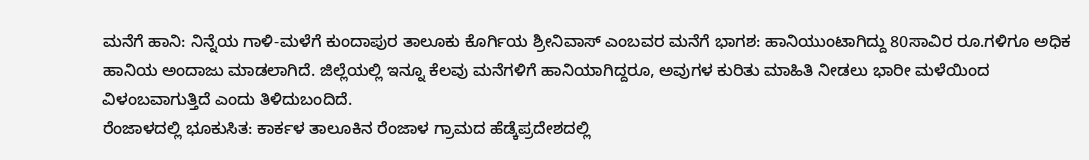ಮನೆಗೆ ಹಾನಿ: ನಿನ್ನೆಯ ಗಾಳಿ-ಮಳೆಗೆ ಕುಂದಾಪುರ ತಾಲೂಕು ಕೊರ್ಗಿಯ ಶ್ರೀನಿವಾಸ್ ಎಂಬವರ ಮನೆಗೆ ಭಾಗಶ: ಹಾನಿಯುಂಟಾಗಿದ್ದು 80ಸಾವಿರ ರೂ.ಗಳಿಗೂ ಅಧಿಕ ಹಾನಿಯ ಅಂದಾಜು ಮಾಡಲಾಗಿದೆ. ಜಿಲ್ಲೆಯಲ್ಲಿ ಇನ್ನೂ ಕೆಲವು ಮನೆಗಳಿಗೆ ಹಾನಿಯಾಗಿದ್ದರೂ, ಅವುಗಳ ಕುರಿತು ಮಾಹಿತಿ ನೀಡಲು ಭಾರೀ ಮಳೆಯಿಂದ ವಿಳಂಬವಾಗುತ್ತಿದೆ ಎಂದು ತಿಳಿದುಬಂದಿದೆ.
ರೆಂಜಾಳದಲ್ಲಿ ಭೂಕುಸಿತ: ಕಾರ್ಕಳ ತಾಲೂಕಿನ ರೆಂಜಾಳ ಗ್ರಾಮದ ಹೆಡ್ಕೆಪ್ರದೇಶದಲ್ಲಿ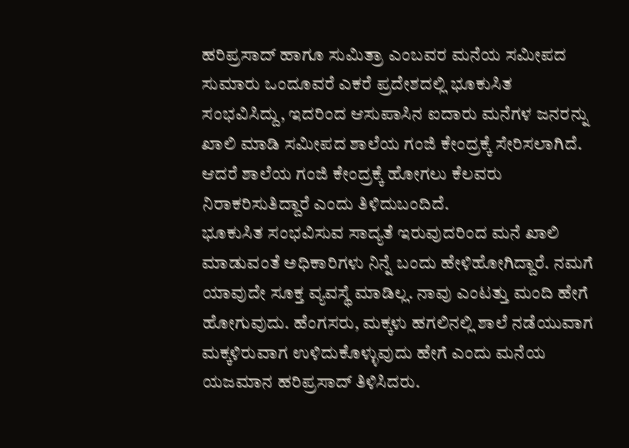ಹರಿಪ್ರಸಾದ್ ಹಾಗೂ ಸುಮಿತ್ರಾ ಎಂಬವರ ಮನೆಯ ಸಮೀಪದ ಸುಮಾರು ಒಂದೂವರೆ ಎಕರೆ ಪ್ರದೇಶದಲ್ಲಿ ಭೂಕುಸಿತ ಸಂಭವಿಸಿದ್ದು, ಇದರಿಂದ ಆಸುಪಾಸಿನ ಐದಾರು ಮನೆಗಳ ಜನರನ್ನು ಖಾಲಿ ಮಾಡಿ ಸಮೀಪದ ಶಾಲೆಯ ಗಂಜಿ ಕೇಂದ್ರಕ್ಕೆ ಸೇರಿಸಲಾಗಿದೆ. ಆದರೆ ಶಾಲೆಯ ಗಂಜಿ ಕೇಂದ್ರಕ್ಕೆ ಹೋಗಲು ಕೆಲವರು ನಿರಾಕರಿಸುತಿದ್ದಾರೆ ಎಂದು ತಿಳಿದುಬಂದಿದೆ.
ಭೂಕುಸಿತ ಸಂಭವಿಸುವ ಸಾದ್ಯತೆ ಇರುವುದರಿಂದ ಮನೆ ಖಾಲಿ ಮಾಡುವಂತೆ ಅಧಿಕಾರಿಗಳು ನಿನ್ನೆ ಬಂದು ಹೇಳಿಹೋಗಿದ್ದಾರೆ. ನಮಗೆ ಯಾವುದೇ ಸೂಕ್ತ ವ್ಯವಸ್ಥೆ ಮಾಡಿಲ್ಲ. ನಾವು ಎಂಟತ್ತು ಮಂದಿ ಹೇಗೆ ಹೋಗುವುದು. ಹೆಂಗಸರು, ಮಕ್ಕಳು ಹಗಲಿನಲ್ಲಿ ಶಾಲೆ ನಡೆಯುವಾಗ ಮಕ್ಕಳಿರುವಾಗ ಉಳಿದುಕೊಳ್ಳುವುದು ಹೇಗೆ ಎಂದು ಮನೆಯ ಯಜಮಾನ ಹರಿಪ್ರಸಾದ್ ತಿಳಿಸಿದರು.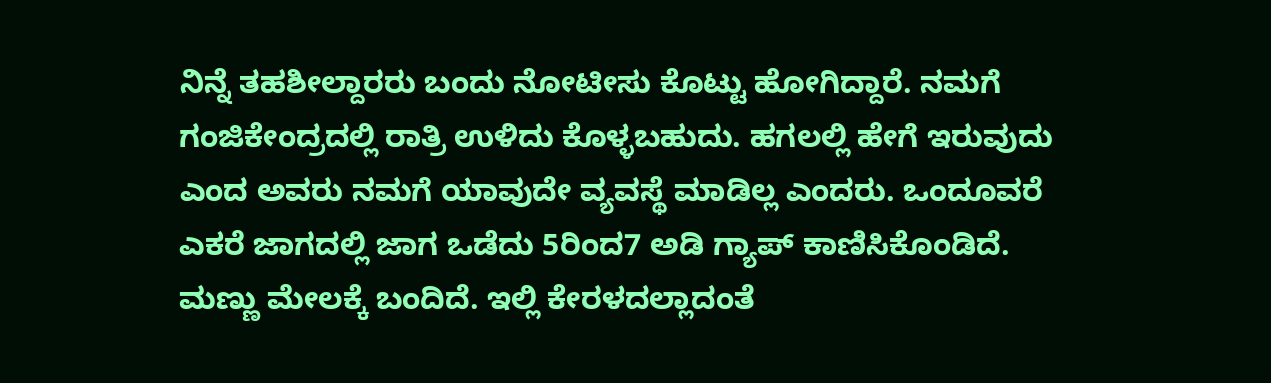ನಿನ್ನೆ ತಹಶೀಲ್ದಾರರು ಬಂದು ನೋಟೀಸು ಕೊಟ್ಟು ಹೋಗಿದ್ದಾರೆ. ನಮಗೆ ಗಂಜಿಕೇಂದ್ರದಲ್ಲಿ ರಾತ್ರಿ ಉಳಿದು ಕೊಳ್ಳಬಹುದು. ಹಗಲಲ್ಲಿ ಹೇಗೆ ಇರುವುದು ಎಂದ ಅವರು ನಮಗೆ ಯಾವುದೇ ವ್ಯವಸ್ಥೆ ಮಾಡಿಲ್ಲ ಎಂದರು. ಒಂದೂವರೆ ಎಕರೆ ಜಾಗದಲ್ಲಿ ಜಾಗ ಒಡೆದು 5ರಿಂದ7 ಅಡಿ ಗ್ಯಾಪ್ ಕಾಣಿಸಿಕೊಂಡಿದೆ. ಮಣ್ಣು ಮೇಲಕ್ಕೆ ಬಂದಿದೆ. ಇಲ್ಲಿ ಕೇರಳದಲ್ಲಾದಂತೆ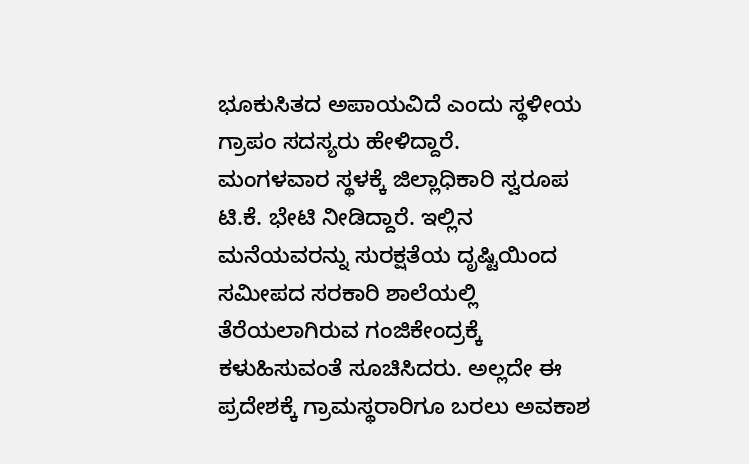ಭೂಕುಸಿತದ ಅಪಾಯವಿದೆ ಎಂದು ಸ್ಥಳೀಯ ಗ್ರಾಪಂ ಸದಸ್ಯರು ಹೇಳಿದ್ದಾರೆ.
ಮಂಗಳವಾರ ಸ್ಥಳಕ್ಕೆ ಜಿಲ್ಲಾಧಿಕಾರಿ ಸ್ವರೂಪ ಟಿ.ಕೆ. ಭೇಟಿ ನೀಡಿದ್ದಾರೆ. ಇಲ್ಲಿನ ಮನೆಯವರನ್ನು ಸುರಕ್ಷತೆಯ ದೃಷ್ಟಿಯಿಂದ ಸಮೀಪದ ಸರಕಾರಿ ಶಾಲೆಯಲ್ಲಿ ತೆರೆಯಲಾಗಿರುವ ಗಂಜಿಕೇಂದ್ರಕ್ಕೆ ಕಳುಹಿಸುವಂತೆ ಸೂಚಿಸಿದರು. ಅಲ್ಲದೇ ಈ ಪ್ರದೇಶಕ್ಕೆ ಗ್ರಾಮಸ್ಥರಾರಿಗೂ ಬರಲು ಅವಕಾಶ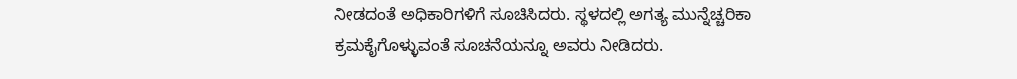ನೀಡದಂತೆ ಅಧಿಕಾರಿಗಳಿಗೆ ಸೂಚಿಸಿದರು. ಸ್ಥಳದಲ್ಲಿ ಅಗತ್ಯ ಮುನ್ನೆಚ್ಚರಿಕಾ ಕ್ರಮಕೈಗೊಳ್ಳುವಂತೆ ಸೂಚನೆಯನ್ನೂ ಅವರು ನೀಡಿದರು.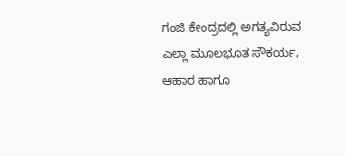ಗಂಜಿ ಕೇಂದ್ರದಲ್ಲಿ ಅಗತ್ಯವಿರುವ ಎಲ್ಲಾ ಮೂಲಭೂತ ಸೌಕರ್ಯ, ಆಹಾರ ಹಾಗೂ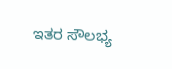ಇತರ ಸೌಲಭ್ಯ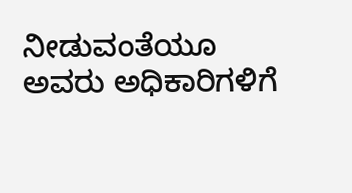ನೀಡುವಂತೆಯೂ ಅವರು ಅಧಿಕಾರಿಗಳಿಗೆ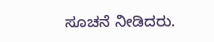ಸೂಚನೆ ನೀಡಿದರು.